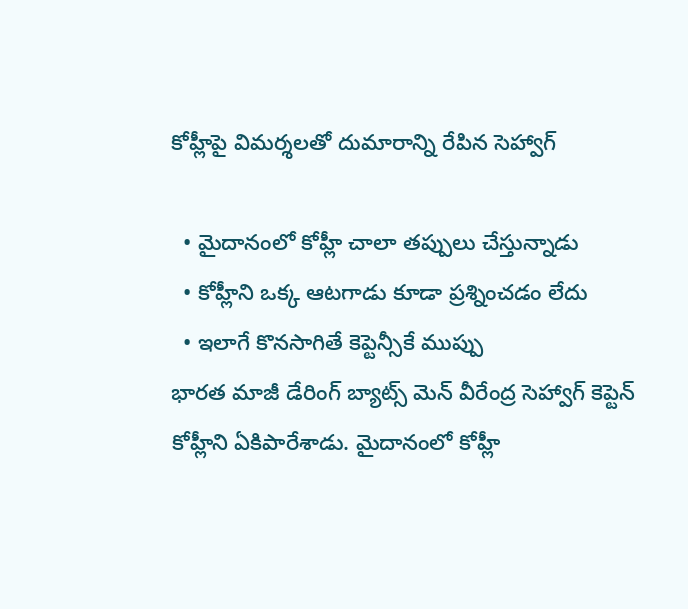కోహ్లీపై విమర్శలతో దుమారాన్ని రేపిన సెహ్వాగ్

  • మైదానంలో కోహ్లీ చాలా తప్పులు చేస్తున్నాడు
  • కోహ్లీని ఒక్క ఆటగాడు కూడా ప్రశ్నించడం లేదు
  • ఇలాగే కొనసాగితే కెప్టెన్సీకే ముప్పు
భారత మాజీ డేరింగ్ బ్యాట్స్ మెన్ వీరేంద్ర సెహ్వాగ్ కెప్టెన్ కోహ్లీని ఏకిపారేశాడు. మైదానంలో కోహ్లీ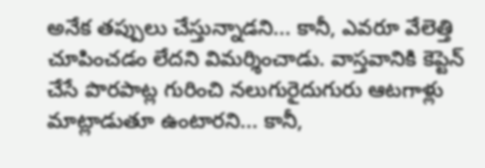అనేక తప్పులు చేస్తున్నాడని... కానీ, ఎవరూ వేలెత్తి చూపించడం లేదని విమర్శించాడు. వాస్తవానికి కెప్టెన్ చేసే పొరపాట్ల గురించి నలుగురైదుగురు ఆటగాళ్లు మాట్లాడుతూ ఉంటారని... కానీ,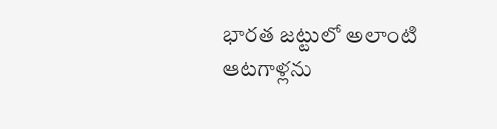భారత జట్టులో అలాంటి ఆటగాళ్లను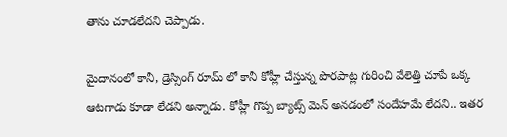తాను చూడలేదని చెప్పాడు.

మైదానంలో కానీ, డ్రెస్సింగ్ రూమ్ లో కానీ కోహ్లీ చేస్తున్న పొరపాట్ల గురించి వేలెత్తి చూపే ఒక్క ఆటగాడు కూడా లేడని అన్నాడు. కోహ్లీ గొప్ప బ్యాట్స్ మెన్ అనడంలో సందేహమే లేదని.. ఇతర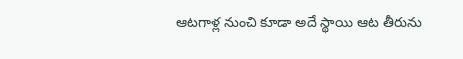ఆటగాళ్ల నుంచి కూడా అదే స్థాయి ఆట తీరును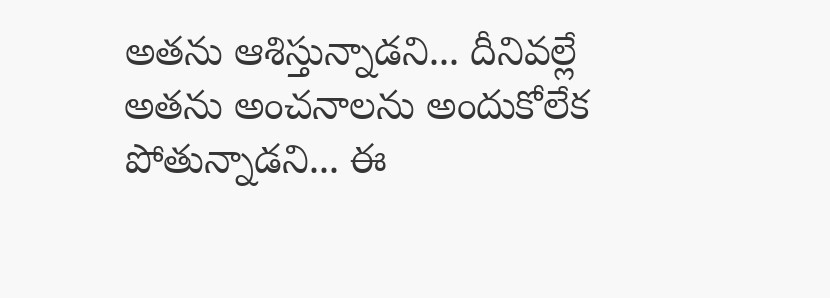అతను ఆశిస్తున్నాడని... దీనివల్లే అతను అంచనాలను అందుకోలేక పోతున్నాడని... ఈ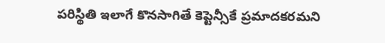పరిస్థితి ఇలాగే కొనసాగితే కెప్టెన్సీకే ప్రమాదకరమని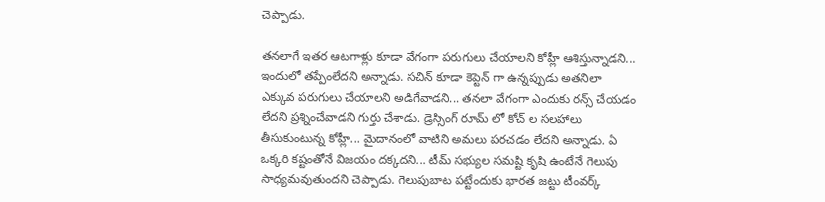చెప్పాడు.

తనలాగే ఇతర ఆటగాళ్లు కూడా వేగంగా పరుగులు చేయాలని కోహ్లీ ఆశిస్తున్నాడని... ఇందులో తప్పేంలేదని అన్నాడు. సచిన్ కూడా కెప్టెన్ గా ఉన్నప్పుడు అతనిలా ఎక్కువ పరుగులు చేయాలని అడిగేవాడని... తనలా వేగంగా ఎందుకు రన్స్ చేయడం లేదని ప్రశ్నించేవాడని గుర్తు చేశాడు. డ్రెస్సింగ్ రూమ్ లో కోచ్ ల సలహాలు తీసుకుంటున్న కోహ్లీ... మైదానంలో వాటిని అమలు పరచడం లేదని అన్నాడు. ఏ ఒక్కరి కష్టంతోనే విజయం దక్కదని... టీమ్ సభ్యుల సమష్టి కృషి ఉంటేనే గెలుపు సాధ్యమవుతుందని చెప్పాడు. గెలుపుబాట పట్టేందుకు భారత జట్టు టీంవర్క్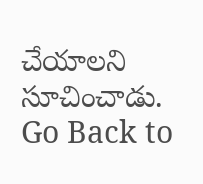చేయాలని సూచించాడు.
Go Back to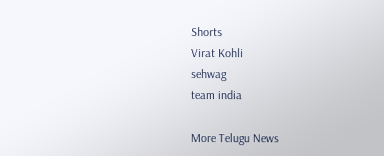Shorts
Virat Kohli
sehwag
team india

More Telugu News